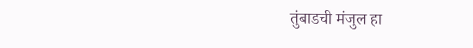तुंबाडची मंजुल हा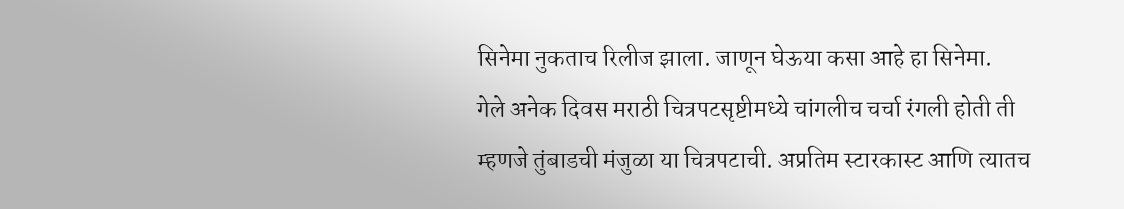सिनेमा नुकताच रिलीज झाला. जाणून घेऊया कसा आहे हा सिनेमा.
गेले अनेक दिवस मराठी चित्रपटसृष्टीमध्ये चांगलीच चर्चा रंगली होती ती म्हणजे तुंबाडची मंजुळा या चित्रपटाची. अप्रतिम स्टारकास्ट आणि त्यातच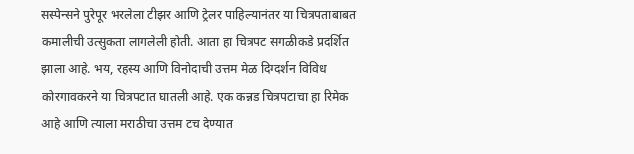सस्पेन्सने पुरेपूर भरलेला टीझर आणि ट्रेलर पाहिल्यानंतर या चित्रपताबाबत कमालीची उत्सुकता लागलेली होती. आता हा चित्रपट सगळीकडे प्रदर्शित झाला आहे. भय, रहस्य आणि विनोदाची उत्तम मेळ दिग्दर्शन विविध कोरगावकरने या चित्रपटात घातली आहे. एक कन्नड चित्रपटाचा हा रिमेक आहे आणि त्याला मराठीचा उत्तम टच देण्यात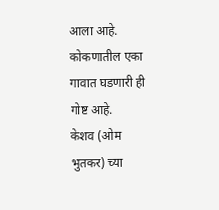आला आहे. कोकणातील एका गावात घडणारी ही गोष्ट आहे.
केशव (ओम भुतकर) च्या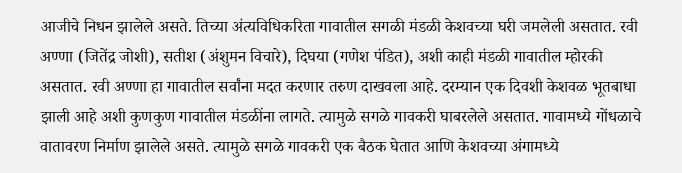आजीचे निधन झालेले असते. तिच्या अंत्यविधिकरिता गावातील सगळी मंडळी केशवच्या घरी जमलेली असतात. रवी अण्णा (जितेंद्र जोशी), सतीश (अंशुमन विचारे), दिघया (गणेश पंडित), अशी काही मंडळी गावातील म्होरकी असतात. रवी अण्णा हा गावातील सर्वांना मदत करणार तरुण दाखवला आहे. दरम्यान एक दिवशी केशवळ भूतबाधा झाली आहे अशी कुणकुण गावातील मंडळींना लागते. त्यामुळे सगळे गावकरी घाबरलेले असतात. गावामध्ये गोंधळाचे वातावरण निर्माण झालेले असते. त्यामुळे सगळे गावकरी एक बैठक घेतात आणि केशवच्या अंगामध्ये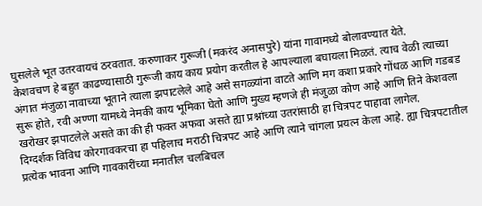घुसलेले भूत उतरवायचं ठरवतात. करुणाकर गुरूजी (मकरंद अनासपुरे) यांना गावामध्ये बोलावण्यात येते.
केशवचण हे बहुत काढण्यासाठी गुरूजी काय काय प्रयोग करतील हे आपल्याला बघायला मिळतं. त्याच वेळी त्याच्या अंगात मंजुळा नावाच्या भूताने त्याला झपाटलेले आहे असे सगळ्यांना वाटते आणि मग कशा प्रकारे गोंधळ आणि गडबड सुरू होते, रवी अण्णा यामध्ये नेमकी काय भूमिका घेतो आणि मुख्य म्हणजे ही मंजुळा कोण आहे आणि तिने केशवला खरोखर झपाटलेले असते का की ही फक्त अफवा असते ह्या प्रश्नांच्या उतरांसाठी हा चित्रपट पाहावा लागेल.
दिग्दर्शक विविध कोरगावकरचा हा पहिलाच मराठी चित्रपट आहे आणि त्याने चांगला प्रयत्न केला आहे. ह्या चित्रपटातील प्रत्येक भावना आणि गावकारींच्या मनातील चलबिचल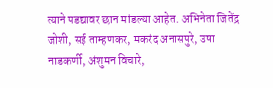त्याने पडद्यावर छान मांडल्या आहेत. अभिनेता जितेंद्र जोशी, सई ताम्हणकर, मकरंद अनासपुरे, उषा नाडकर्णी, अंशुमन विचारे,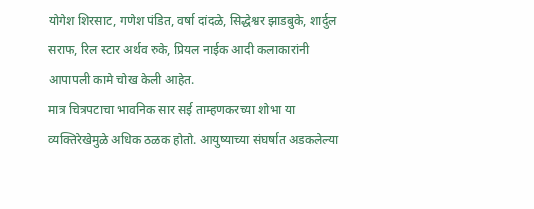योगेश शिरसाट, गणेश पंडित, वर्षा दांदळे, सिद्धेश्वर झाडबुके, शार्दुल सराफ, रिल स्टार अर्थव रुके, प्रियल नाईक आदी कलाकारांनी आपापली कामे चोख केली आहेत.
मात्र चित्रपटाचा भावनिक सार सई ताम्हणकरच्या शोभा या व्यक्तिरेखेमुळे अधिक ठळक होतो. आयुष्याच्या संघर्षात अडकलेल्या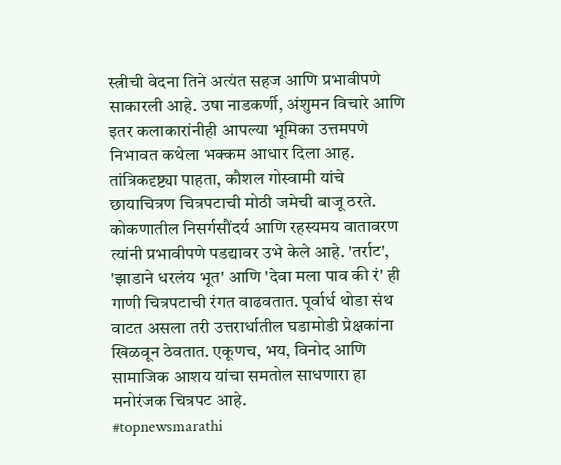स्त्रीची वेदना तिने अत्यंत सहज आणि प्रभावीपणे साकारली आहे. उषा नाडकर्णी, अंशुमन विचारे आणि इतर कलाकारांनीही आपल्या भूमिका उत्तमपणे निभावत कथेला भक्कम आधार दिला आह.
तांत्रिकदृष्ट्या पाहता, कौशल गोस्वामी यांचे छायाचित्रण चित्रपटाची मोठी जमेची बाजू ठरते. कोकणातील निसर्गसौंदर्य आणि रहस्यमय वातावरण त्यांनी प्रभावीपणे पडद्यावर उभे केले आहे. 'तर्राट', 'झाडाने धरलंय भूत' आणि 'देवा मला पाव की रं' ही गाणी चित्रपटाची रंगत वाढवतात. पूर्वार्ध थोडा संथ वाटत असला तरी उत्तरार्धातील घडामोडी प्रेक्षकांना खिळवून ठेवतात. एकूणच, भय, विनोद आणि सामाजिक आशय यांचा समतोल साधणारा हा मनोरंजक चित्रपट आहे.
#topnewsmarathi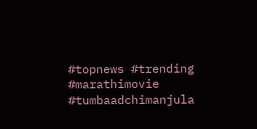#topnews #trending #marathimovie #tumbaadchimanjula